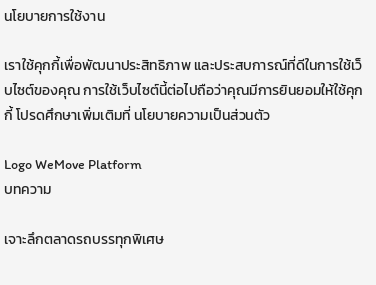นโยบายการใช้งาน

เราใช้คุกกี้เพื่อพัฒนาประสิทธิภาพ และประสบการณ์ที่ดีในการใช้เว็บไซต์ของคุณ การใช้เว็บไซต์นี้ต่อไปถือว่าคุณมีการยินยอมให้ใช้คุกกี้ โปรดศึกษาเพิ่มเติมที่ นโยบายความเป็นส่วนตัว

Logo WeMove Platform
บทความ

เจาะลึกตลาดรถบรรทุกพิเศษ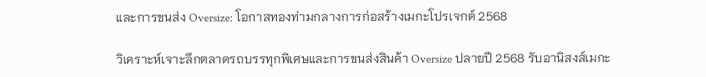และการขนส่ง Oversize: โอกาสทองท่ามกลางการก่อสร้างเมกะโปรเจกต์ 2568

วิเคราะห์เจาะลึกตลาดรถบรรทุกพิเศษและการขนส่งสินค้า Oversize ปลายปี 2568 รับอานิสงส์เมกะ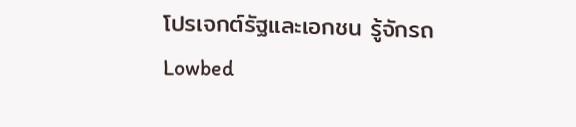โปรเจกต์รัฐและเอกชน รู้จักรถ Lowbed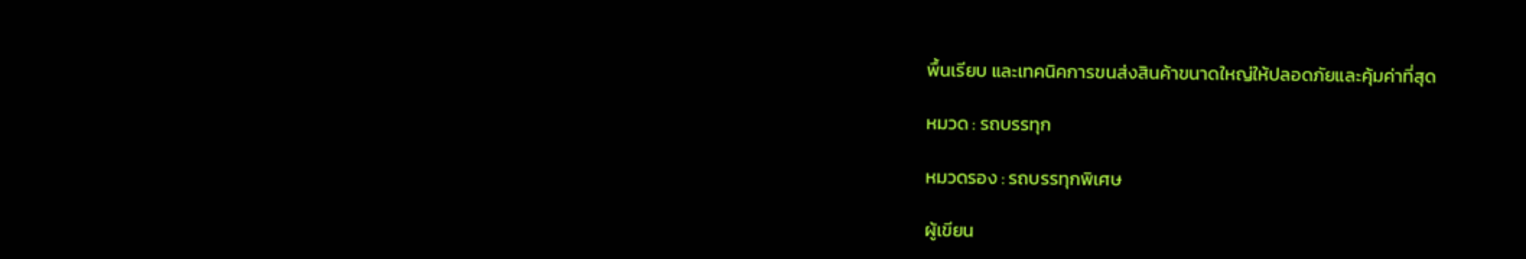พื้นเรียบ และเทคนิคการขนส่งสินค้าขนาดใหญ่ให้ปลอดภัยและคุ้มค่าที่สุด

หมวด : รถบรรทุก

หมวดรอง : รถบรรทุกพิเศษ

ผู้เขียน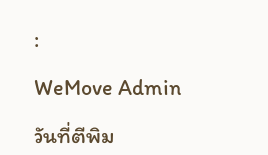:

WeMove Admin

วันที่ตีพิม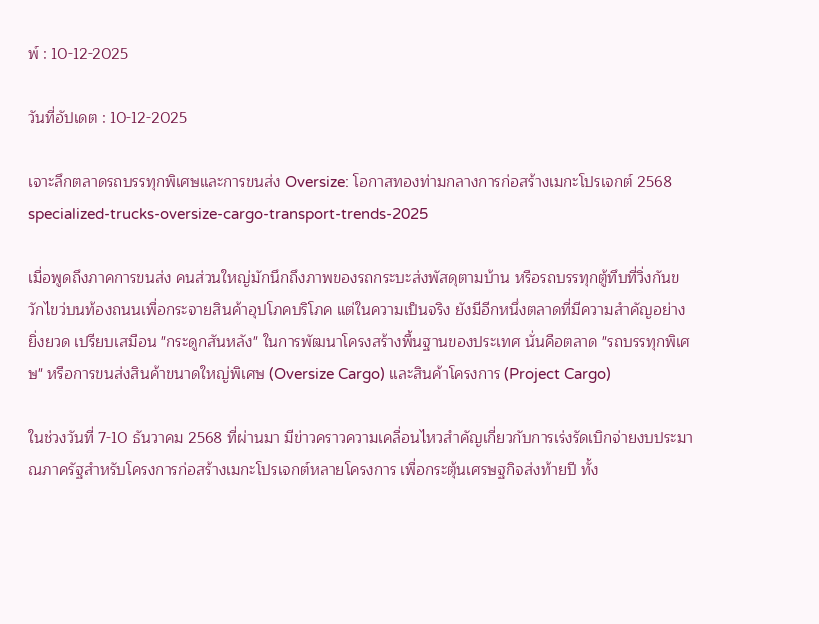พ์ : 10-12-2025

วันที่อัปเดต : 10-12-2025

เจาะลึกตลาดรถบรรทุกพิเศษและการขนส่ง Oversize: โอกาสทองท่ามกลางการก่อสร้างเมกะโปรเจกต์ 2568 specialized-trucks-oversize-cargo-transport-trends-2025

เมื่อพูดถึงภาคการขนส่ง คนส่วนใหญ่มักนึกถึงภาพของรถกระบะส่งพัสดุตามบ้าน หรือรถบรรทุกตู้ทึบที่วิ่งกันขวักไขว่บนท้องถนนเพื่อกระจายสินค้าอุปโภคบริโภค แต่ในความเป็นจริง ยังมีอีกหนึ่งตลาดที่มีความสำคัญอย่างยิ่งยวด เปรียบเสมือน "กระดูกสันหลัง" ในการพัฒนาโครงสร้างพื้นฐานของประเทศ นั่นคือตลาด "รถบรรทุกพิเศษ" หรือการขนส่งสินค้าขนาดใหญ่พิเศษ (Oversize Cargo) และสินค้าโครงการ (Project Cargo)

ในช่วงวันที่ 7-10 ธันวาคม 2568 ที่ผ่านมา มีข่าวคราวความเคลื่อนไหวสำคัญเกี่ยวกับการเร่งรัดเบิกจ่ายงบประมาณภาครัฐสำหรับโครงการก่อสร้างเมกะโปรเจกต์หลายโครงการ เพื่อกระตุ้นเศรษฐกิจส่งท้ายปี ทั้ง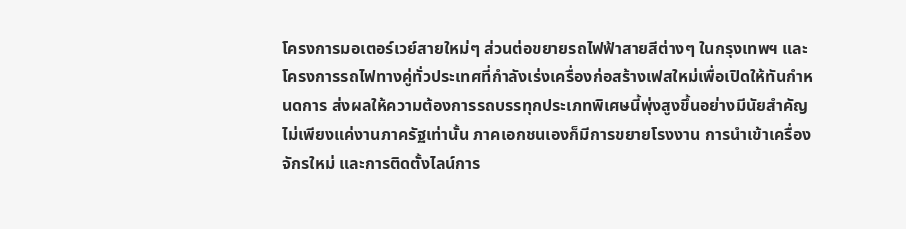โครงการมอเตอร์เวย์สายใหม่ๆ ส่วนต่อขยายรถไฟฟ้าสายสีต่างๆ ในกรุงเทพฯ และโครงการรถไฟทางคู่ทั่วประเทศที่กำลังเร่งเครื่องก่อสร้างเฟสใหม่เพื่อเปิดให้ทันกำหนดการ ส่งผลให้ความต้องการรถบรรทุกประเภทพิเศษนี้พุ่งสูงขึ้นอย่างมีนัยสำคัญ ไม่เพียงแค่งานภาครัฐเท่านั้น ภาคเอกชนเองก็มีการขยายโรงงาน การนำเข้าเครื่องจักรใหม่ และการติดตั้งไลน์การ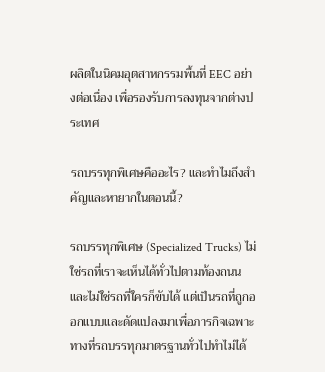ผลิตในนิคมอุตสาหกรรมพื้นที่ EEC อย่างต่อเนื่อง เพื่อรองรับการลงทุนจากต่างประเทศ

รถบรรทุกพิเศษคืออะไร? และทำไมถึงสำคัญและหายากในตอนนี้?

รถบรรทุกพิเศษ (Specialized Trucks) ไม่ใช่รถที่เราจะเห็นได้ทั่วไปตามท้องถนน และไม่ใช่รถที่ใครก็ขับได้ แต่เป็นรถที่ถูกออกแบบและดัดแปลงมาเพื่อภารกิจเฉพาะทางที่รถบรรทุกมาตรฐานทั่วไปทำไม่ได้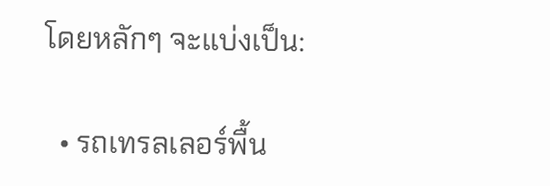โดยหลักๆ จะแบ่งเป็น:

  • รถเทรลเลอร์พื้น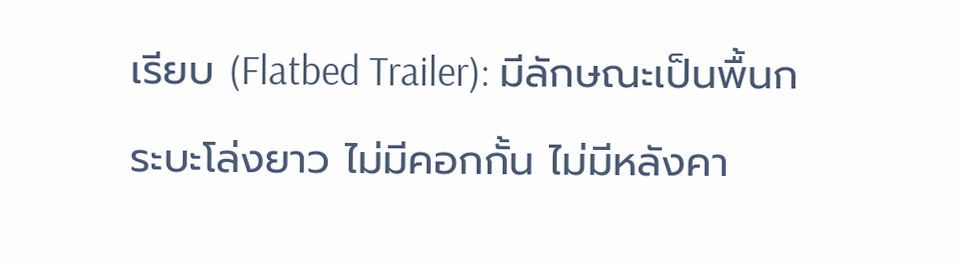เรียบ (Flatbed Trailer): มีลักษณะเป็นพื้นกระบะโล่งยาว ไม่มีคอกกั้น ไม่มีหลังคา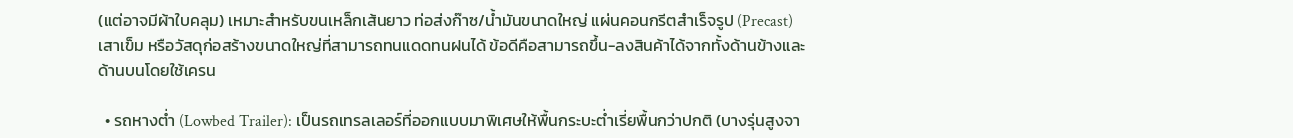(แต่อาจมีผ้าใบคลุม) เหมาะสำหรับขนเหล็กเส้นยาว ท่อส่งก๊าซ/น้ำมันขนาดใหญ่ แผ่นคอนกรีตสำเร็จรูป (Precast) เสาเข็ม หรือวัสดุก่อสร้างขนาดใหญ่ที่สามารถทนแดดทนฝนได้ ข้อดีคือสามารถขึ้น-ลงสินค้าได้จากทั้งด้านข้างและด้านบนโดยใช้เครน

  • รถหางต่ำ (Lowbed Trailer): เป็นรถเทรลเลอร์ที่ออกแบบมาพิเศษให้พื้นกระบะต่ำเรี่ยพื้นกว่าปกติ (บางรุ่นสูงจา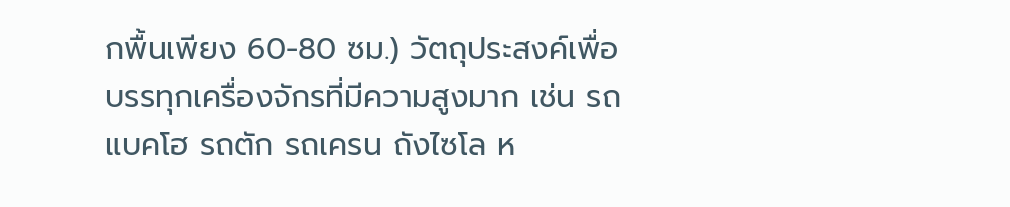กพื้นเพียง 60-80 ซม.) วัตถุประสงค์เพื่อบรรทุกเครื่องจักรที่มีความสูงมาก เช่น รถแบคโฮ รถตัก รถเครน ถังไซโล ห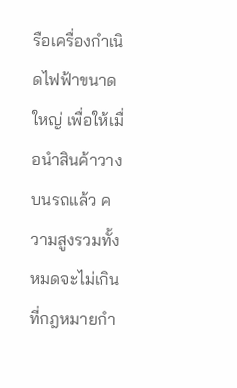รือเครื่องกำเนิดไฟฟ้าขนาดใหญ่ เพื่อให้เมื่อนำสินค้าวางบนรถแล้ว ความสูงรวมทั้งหมดจะไม่เกินที่กฎหมายกำ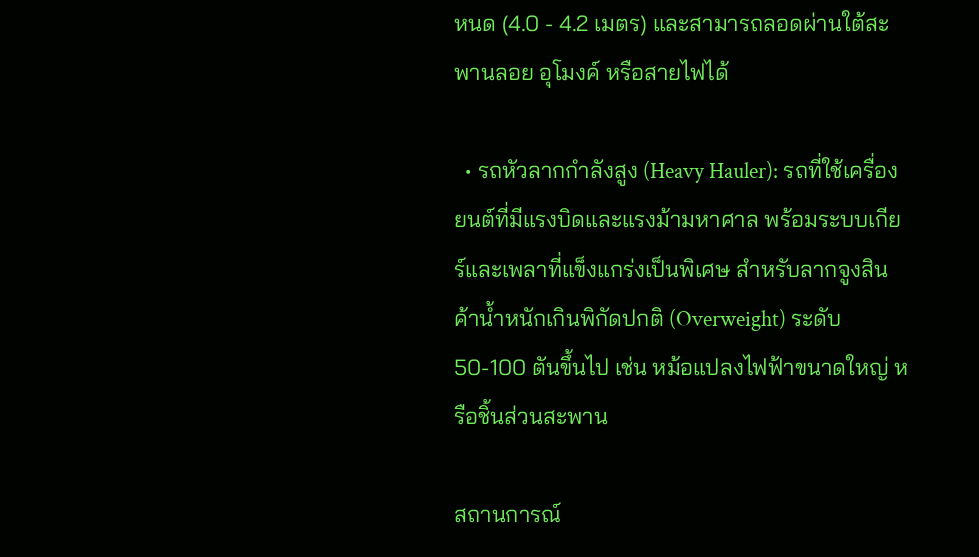หนด (4.0 - 4.2 เมตร) และสามารถลอดผ่านใต้สะพานลอย อุโมงค์ หรือสายไฟได้

  • รถหัวลากกำลังสูง (Heavy Hauler): รถที่ใช้เครื่องยนต์ที่มีแรงบิดและแรงม้ามหาศาล พร้อมระบบเกียร์และเพลาที่แข็งแกร่งเป็นพิเศษ สำหรับลากจูงสินค้าน้ำหนักเกินพิกัดปกติ (Overweight) ระดับ 50-100 ตันขึ้นไป เช่น หม้อแปลงไฟฟ้าขนาดใหญ่ หรือชิ้นส่วนสะพาน

สถานการณ์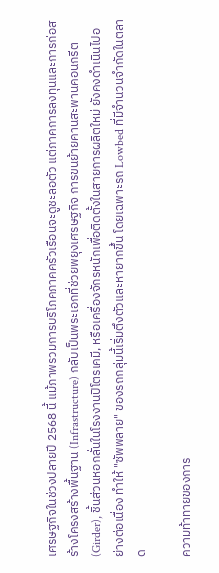เศรษฐกิจในช่วงปลายปี 2568 นี้ แม้ภาพรวมการบริโภคภาคครัวเรือนจะดูชะลอตัว แต่ภาคการลงทุนและการก่อสร้างโครงสร้างพื้นฐาน (Infrastructure) กลับเป็นพระเอกที่ช่วยพยุงเศรษฐกิจ การขนย้ายคานสะพานคอนกรีต (Girder), ชิ้นส่วนหอกลั่นในโรงงานปิโตรเคมี, หรือเครื่องจักรหนักเพื่อติดตั้งในสายการผลิตใหม่ ยังคงดำเนินไปอย่างต่อเนื่อง ทำให้ "ซัพพลาย" ของรถกลุ่มนี้เริ่มตึงตัวและหายากขึ้น โดยเฉพาะรถ Lowbed ที่มีจำนวนจำกัดในตลาด

ความท้าทายของการ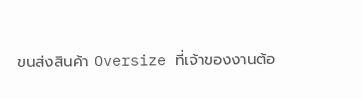ขนส่งสินค้า Oversize ที่เจ้าของงานต้อ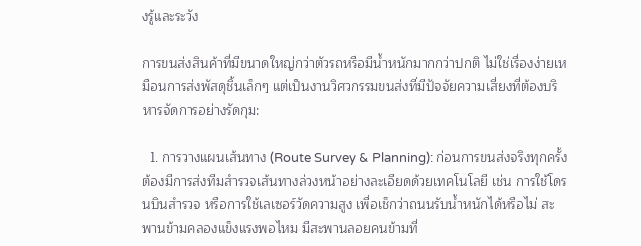งรู้และระวัง

การขนส่งสินค้าที่มีขนาดใหญ่กว่าตัวรถหรือมีน้ำหนักมากกว่าปกติ ไม่ใช่เรื่องง่ายเหมือนการส่งพัสดุชิ้นเล็กๆ แต่เป็นงานวิศวกรรมขนส่งที่มีปัจจัยความเสี่ยงที่ต้องบริหารจัดการอย่างรัดกุม:

  1. การวางแผนเส้นทาง (Route Survey & Planning): ก่อนการขนส่งจริงทุกครั้ง ต้องมีการส่งทีมสำรวจเส้นทางล่วงหน้าอย่างละเอียดด้วยเทคโนโลยี เช่น การใช้โดรนบินสำรวจ หรือการใช้เลเซอร์วัดความสูง เพื่อเช็กว่าถนนรับน้ำหนักได้หรือไม่ สะพานข้ามคลองแข็งแรงพอไหม มีสะพานลอยคนข้ามที่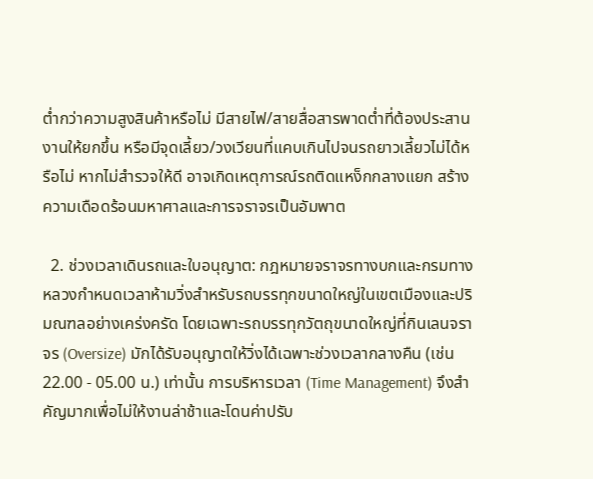ต่ำกว่าความสูงสินค้าหรือไม่ มีสายไฟ/สายสื่อสารพาดต่ำที่ต้องประสานงานให้ยกขึ้น หรือมีจุดเลี้ยว/วงเวียนที่แคบเกินไปจนรถยาวเลี้ยวไม่ได้หรือไม่ หากไม่สำรวจให้ดี อาจเกิดเหตุการณ์รถติดแหง็กกลางแยก สร้างความเดือดร้อนมหาศาลและการจราจรเป็นอัมพาต

  2. ช่วงเวลาเดินรถและใบอนุญาต: กฎหมายจราจรทางบกและกรมทางหลวงกำหนดเวลาห้ามวิ่งสำหรับรถบรรทุกขนาดใหญ่ในเขตเมืองและปริมณฑลอย่างเคร่งครัด โดยเฉพาะรถบรรทุกวัตถุขนาดใหญ่ที่กินเลนจราจร (Oversize) มักได้รับอนุญาตให้วิ่งได้เฉพาะช่วงเวลากลางคืน (เช่น 22.00 - 05.00 น.) เท่านั้น การบริหารเวลา (Time Management) จึงสำคัญมากเพื่อไม่ให้งานล่าช้าและโดนค่าปรับ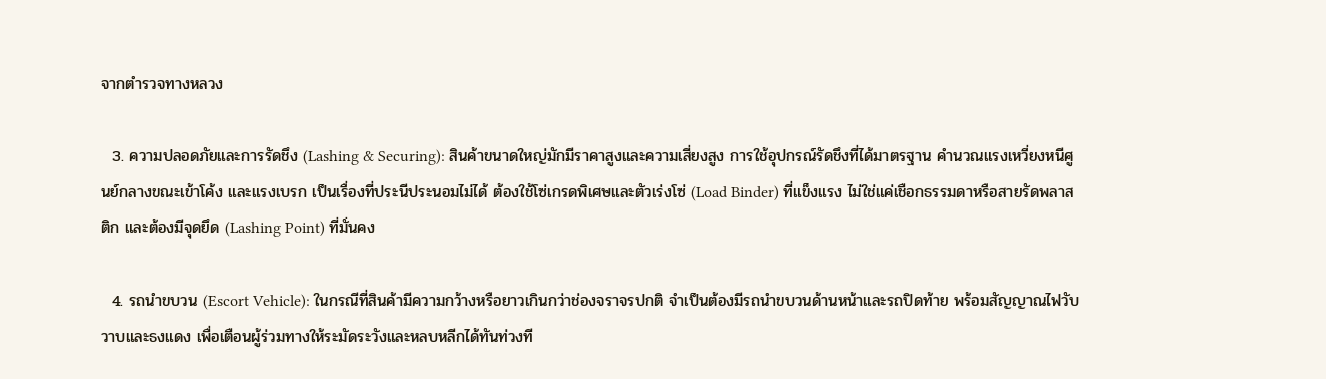จากตำรวจทางหลวง

  3. ความปลอดภัยและการรัดชึง (Lashing & Securing): สินค้าขนาดใหญ่มักมีราคาสูงและความเสี่ยงสูง การใช้อุปกรณ์รัดชึงที่ได้มาตรฐาน คำนวณแรงเหวี่ยงหนีศูนย์กลางขณะเข้าโค้ง และแรงเบรก เป็นเรื่องที่ประนีประนอมไม่ได้ ต้องใช้โซ่เกรดพิเศษและตัวเร่งโซ่ (Load Binder) ที่แข็งแรง ไม่ใช่แค่เชือกธรรมดาหรือสายรัดพลาสติก และต้องมีจุดยึด (Lashing Point) ที่มั่นคง

  4. รถนำขบวน (Escort Vehicle): ในกรณีที่สินค้ามีความกว้างหรือยาวเกินกว่าช่องจราจรปกติ จำเป็นต้องมีรถนำขบวนด้านหน้าและรถปิดท้าย พร้อมสัญญาณไฟวับวาบและธงแดง เพื่อเตือนผู้ร่วมทางให้ระมัดระวังและหลบหลีกได้ทันท่วงที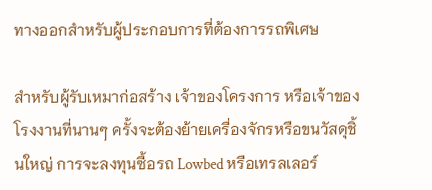ทางออกสำหรับผู้ประกอบการที่ต้องการรถพิเศษ

สำหรับผู้รับเหมาก่อสร้าง เจ้าของโครงการ หรือเจ้าของโรงงานที่นานๆ ครั้งจะต้องย้ายเครื่องจักรหรือขนวัสดุชิ้นใหญ่ การจะลงทุนซื้อรถ Lowbed หรือเทรลเลอร์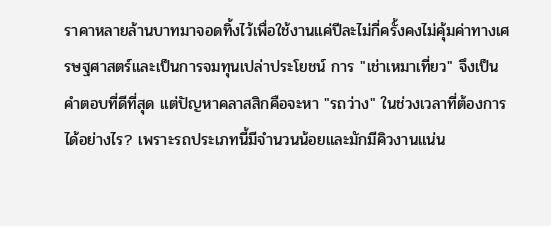ราคาหลายล้านบาทมาจอดทิ้งไว้เพื่อใช้งานแค่ปีละไม่กี่ครั้งคงไม่คุ้มค่าทางเศรษฐศาสตร์และเป็นการจมทุนเปล่าประโยชน์ การ "เช่าเหมาเที่ยว" จึงเป็นคำตอบที่ดีที่สุด แต่ปัญหาคลาสสิกคือจะหา "รถว่าง" ในช่วงเวลาที่ต้องการได้อย่างไร? เพราะรถประเภทนี้มีจำนวนน้อยและมักมีคิวงานแน่น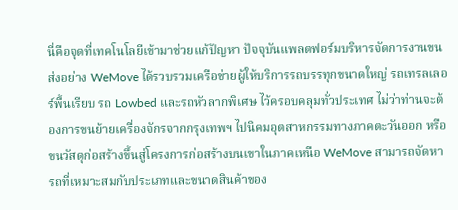นี่คือจุดที่เทคโนโลยีเข้ามาช่วยแก้ปัญหา ปัจจุบันแพลตฟอร์มบริหารจัดการงานขนส่งอย่าง WeMove ได้รวบรวมเครือข่ายผู้ให้บริการรถบรรทุกขนาดใหญ่ รถเทรลเลอร์พื้นเรียบ รถ Lowbed และรถหัวลากพิเศษ ไว้ครอบคลุมทั่วประเทศ ไม่ว่าท่านจะต้องการขนย้ายเครื่องจักรจากกรุงเทพฯ ไปนิคมอุตสาหกรรมทางภาคตะวันออก หรือขนวัสดุก่อสร้างขึ้นสู่โครงการก่อสร้างบนเขาในภาคเหนือ WeMove สามารถจัดหารถที่เหมาะสมกับประเภทและขนาดสินค้าของ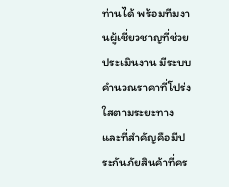ท่านได้ พร้อมทีมงานผู้เชี่ยวชาญที่ช่วยประเมินงาน มีระบบคำนวณราคาที่โปร่งใสตามระยะทาง และที่สำคัญคือมีประกันภัยสินค้าที่คร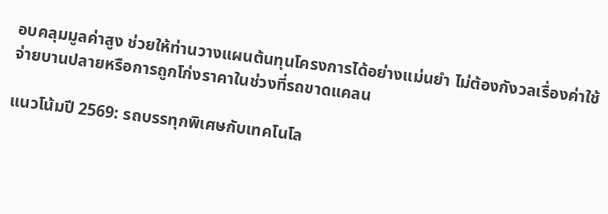อบคลุมมูลค่าสูง ช่วยให้ท่านวางแผนต้นทุนโครงการได้อย่างแม่นยำ ไม่ต้องกังวลเรื่องค่าใช้จ่ายบานปลายหรือการถูกโก่งราคาในช่วงที่รถขาดแคลน

แนวโน้มปี 2569: รถบรรทุกพิเศษกับเทคโนโล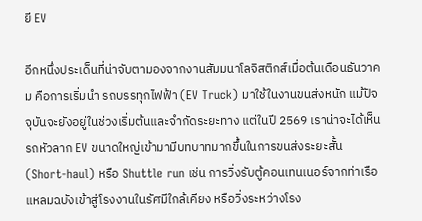ยี EV

อีกหนึ่งประเด็นที่น่าจับตามองจากงานสัมมนาโลจิสติกส์เมื่อต้นเดือนธันวาคม คือการเริ่มนำ รถบรรทุกไฟฟ้า (EV Truck) มาใช้ในงานขนส่งหนัก แม้ปัจจุบันจะยังอยู่ในช่วงเริ่มต้นและจำกัดระยะทาง แต่ในปี 2569 เราน่าจะได้เห็นรถหัวลาก EV ขนาดใหญ่เข้ามามีบทบาทมากขึ้นในการขนส่งระยะสั้น (Short-haul) หรือ Shuttle run เช่น การวิ่งรับตู้คอนเทนเนอร์จากท่าเรือแหลมฉบังเข้าสู่โรงงานในรัศมีใกล้เคียง หรือวิ่งระหว่างโรง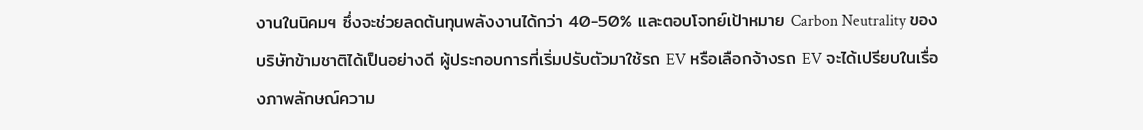งานในนิคมฯ ซึ่งจะช่วยลดต้นทุนพลังงานได้กว่า 40-50% และตอบโจทย์เป้าหมาย Carbon Neutrality ของบริษัทข้ามชาติได้เป็นอย่างดี ผู้ประกอบการที่เริ่มปรับตัวมาใช้รถ EV หรือเลือกจ้างรถ EV จะได้เปรียบในเรื่องภาพลักษณ์ความ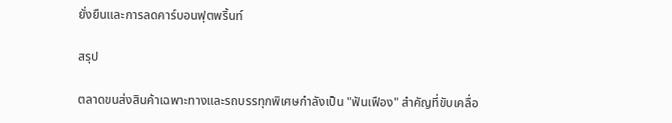ยั่งยืนและการลดคาร์บอนฟุตพริ้นท์

สรุป

ตลาดขนส่งสินค้าเฉพาะทางและรถบรรทุกพิเศษกำลังเป็น "ฟันเฟือง" สำคัญที่ขับเคลื่อ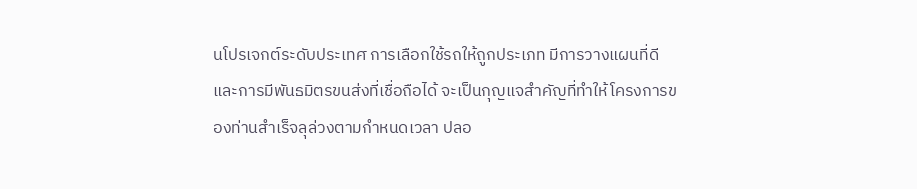นโปรเจกต์ระดับประเทศ การเลือกใช้รถให้ถูกประเภท มีการวางแผนที่ดี และการมีพันธมิตรขนส่งที่เชื่อถือได้ จะเป็นกุญแจสำคัญที่ทำให้โครงการของท่านสำเร็จลุล่วงตามกำหนดเวลา ปลอ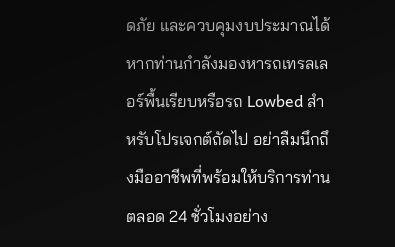ดภัย และควบคุมงบประมาณได้ หากท่านกำลังมองหารถเทรลเลอร์พื้นเรียบหรือรถ Lowbed สำหรับโปรเจกต์ถัดไป อย่าลืมนึกถึงมืออาชีพที่พร้อมให้บริการท่านตลอด 24 ชั่วโมงอย่าง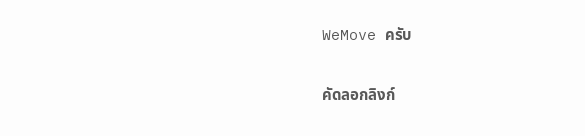WeMove ครับ

คัดลอกลิงก์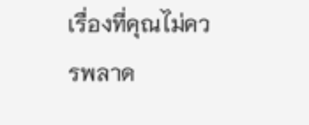เรื่องที่คุณไม่ควรพลาด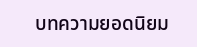บทความยอดนิยม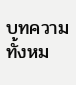บทความทั้งหม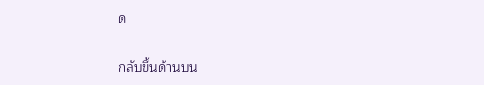ด

กลับขึ้นด้านบน